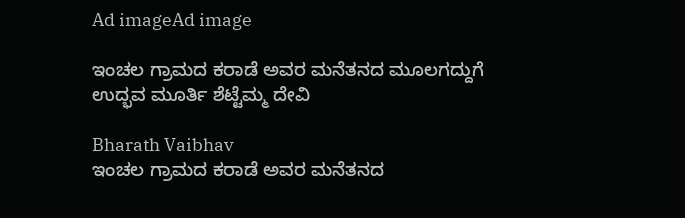Ad imageAd image

ಇಂಚಲ ಗ್ರಾಮದ ಕರಾಡೆ ಅವರ ಮನೆತನದ ಮೂಲಗದ್ದುಗೆ ಉದ್ಭವ ಮೂರ್ತಿ ಶೆಟ್ಟೆಮ್ಮ ದೇವಿ

Bharath Vaibhav
ಇಂಚಲ ಗ್ರಾಮದ ಕರಾಡೆ ಅವರ ಮನೆತನದ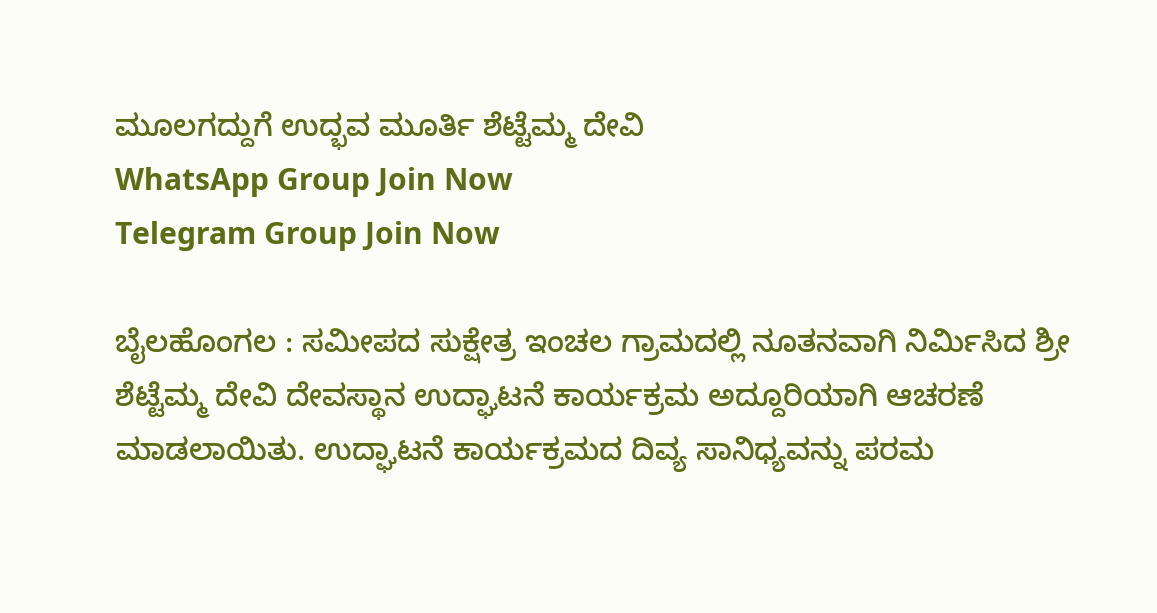ಮೂಲಗದ್ದುಗೆ ಉದ್ಭವ ಮೂರ್ತಿ ಶೆಟ್ಟೆಮ್ಮ ದೇವಿ
WhatsApp Group Join Now
Telegram Group Join Now

ಬೈಲಹೊಂಗಲ : ಸಮೀಪದ ಸುಕ್ಷೇತ್ರ ಇಂಚಲ ಗ್ರಾಮದಲ್ಲಿ ನೂತನವಾಗಿ ನಿರ್ಮಿಸಿದ ಶ್ರೀ ಶೆಟ್ಟೆಮ್ಮ ದೇವಿ ದೇವಸ್ಥಾನ ಉದ್ಘಾಟನೆ ಕಾರ್ಯಕ್ರಮ ಅದ್ದೂರಿಯಾಗಿ ಆಚರಣೆ ಮಾಡಲಾಯಿತು. ಉದ್ಘಾಟನೆ ಕಾರ್ಯಕ್ರಮದ ದಿವ್ಯ ಸಾನಿಧ್ಯವನ್ನು ಪರಮ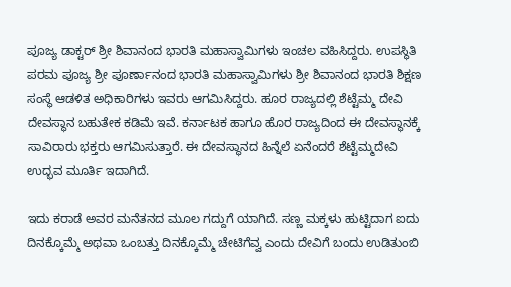ಪೂಜ್ಯ ಡಾಕ್ಟರ್ ಶ್ರೀ ಶಿವಾನಂದ ಭಾರತಿ ಮಹಾಸ್ವಾಮಿಗಳು ಇಂಚಲ ವಹಿಸಿದ್ದರು. ಉಪಸ್ಥಿತಿ ಪರಮ ಪೂಜ್ಯ ಶ್ರೀ ಪೂರ್ಣಾನಂದ ಭಾರತಿ ಮಹಾಸ್ವಾಮಿಗಳು ಶ್ರೀ ಶಿವಾನಂದ ಭಾರತಿ ಶಿಕ್ಷಣ ಸಂಸ್ಥೆ ಆಡಳಿತ ಅಧಿಕಾರಿಗಳು ಇವರು ಆಗಮಿಸಿದ್ದರು. ಹೂರ ರಾಜ್ಯದಲ್ಲಿ ಶೆಟ್ಟೆಮ್ಮ ದೇವಿ ದೇವಸ್ಥಾನ ಬಹುತೇಕ ಕಡಿಮೆ ಇವೆ. ಕರ್ನಾಟಕ ಹಾಗೂ ಹೊರ ರಾಜ್ಯದಿಂದ ಈ ದೇವಸ್ಥಾನಕ್ಕೆ ಸಾವಿರಾರು ಭಕ್ತರು ಆಗಮಿಸುತ್ತಾರೆ. ಈ ದೇವಸ್ಥಾನದ ಹಿನ್ನೆಲೆ ಏನೆಂದರೆ ಶೆಟ್ಟೆಮ್ಮದೇವಿ ಉದ್ಭವ ಮೂರ್ತಿ ಇದಾಗಿದೆ.

ಇದು ಕರಾಡೆ ಅವರ ಮನೆತನದ ಮೂಲ ಗದ್ದುಗೆ ಯಾಗಿದೆ. ಸಣ್ಣ ಮಕ್ಕಳು ಹುಟ್ಟಿದಾಗ ಐದು ದಿನಕ್ಕೊಮ್ಮೆ ಅಥವಾ ಒಂಬತ್ತು ದಿನಕ್ಕೊಮ್ಮೆ ಚೇಟಿಗೆವ್ವ ಎಂದು ದೇವಿಗೆ ಬಂದು ಉಡಿತುಂಬಿ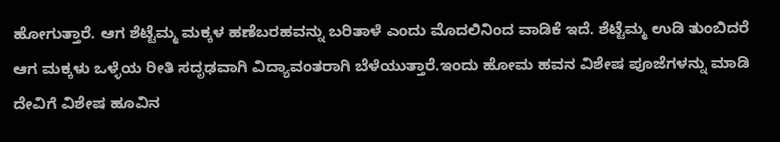ಹೋಗುತ್ತಾರೆ. ಆಗ ಶೆಟ್ಟೆಮ್ಮ ಮಕ್ಕಳ ಹಣೆಬರಹವನ್ನು ಬರಿತಾಳೆ ಎಂದು ಮೊದಲಿನಿಂದ ವಾಡಿಕೆ ಇದೆ. ಶೆಟ್ಟೆಮ್ಮ ಉಡಿ ತುಂಬಿದರೆ ಆಗ ಮಕ್ಕಳು ಒಳ್ಳೆಯ ರೀತಿ ಸದೃಢವಾಗಿ ವಿದ್ಯಾವಂತರಾಗಿ ಬೆಳೆಯುತ್ತಾರೆ.ಇಂದು ಹೋಮ ಹವನ ವಿಶೇಷ ಪೂಜೆಗಳನ್ನು ಮಾಡಿ ದೇವಿಗೆ ವಿಶೇಷ ಹೂವಿನ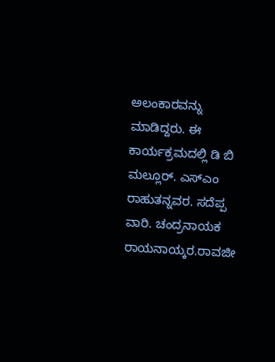ಅಲಂಕಾರವನ್ನು ಮಾಡಿದ್ದರು. ಈ ಕಾರ್ಯಕ್ರಮದಲ್ಲಿ ಡಿ ಬಿ ಮಲ್ಲೂರ್. ಎಸ್ಎಂ ರಾಹುತನ್ನವರ. ಸದೆಪ್ಪ ವಾರಿ. ಚಂದ್ರನಾಯಕ ರಾಯನಾಯ್ಕರ.ರಾವಜೀ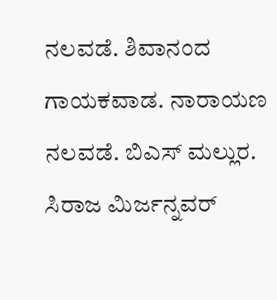ನಲವಡೆ. ಶಿವಾನಂದ ಗಾಯಕವಾಡ. ನಾರಾಯಣ ನಲವಡೆ. ಬಿಎಸ್ ಮಲ್ಲುರ. ಸಿರಾಜ ಮಿರ್ಜನ್ನವರ್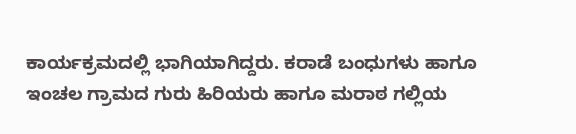ಕಾರ್ಯಕ್ರಮದಲ್ಲಿ ಭಾಗಿಯಾಗಿದ್ದರು. ಕರಾಡೆ ಬಂಧುಗಳು ಹಾಗೂ ಇಂಚಲ ಗ್ರಾಮದ ಗುರು ಹಿರಿಯರು ಹಾಗೂ ಮರಾಠ ಗಲ್ಲಿಯ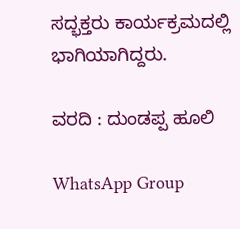ಸದ್ಭಕ್ತರು ಕಾರ್ಯಕ್ರಮದಲ್ಲಿ ಭಾಗಿಯಾಗಿದ್ದರು.

ವರದಿ : ದುಂಡಪ್ಪ ಹೂಲಿ

WhatsApp Group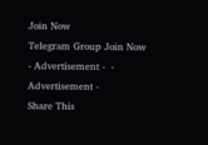Join Now
Telegram Group Join Now
- Advertisement -  - Advertisement -
Share This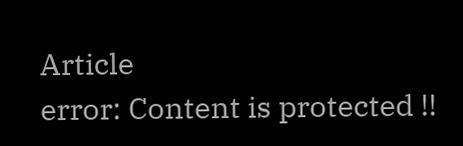Article
error: Content is protected !!